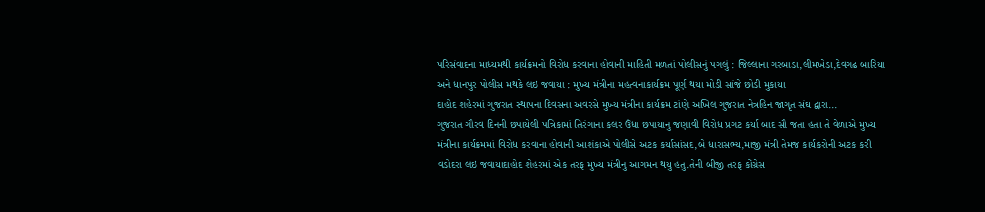પરિસંવાદના માધ્યમથી કાર્યક્રમનો વિરોધ કરવાના હોવાની માહિતી મળતાં પોલીસનું પગલું : જિલ્લાના ગરબાડા,લીમખેડા,દેવગઢ બારિયા અને ધાનપુર પોલીસ મથકે લઇ જવાયા : મુખ્ય મંત્રીના મહત્વનાકાર્યક્રમ પૂર્ણ થયા મોડી સાંજે છોડી મુકાયા
દાહોદ શહેરમાં ગુજરાત સ્થાપના દિવસના અવરસે મુખ્ય મંત્રીના કાર્યક્રમ ટાંણે અખિલ ગુજરાત નેત્રહિન જાગૃત સંઘ દ્વારા...
ગુજરાત ગૌરવ દિનની છપાયેલી પત્રિકામાં તિરંગાના કલર ઉંધા છપાયાનુ જણાવી વિરોધ પ્રગટ કર્યા બાદ સૌ જતા હતા તે વેળાએ મુખ્ય મંત્રીના કાર્યક્રમમાં વિરોધ કરવાના હોવાની આશંકાએ પોલીસે અટક કર્યાસાંસદ,બે ધારાસભ્ય,માજી મંત્રી તેમજ કાર્યકરોની અટક કરી વડોદરા લઇ જવાયાદાહોદ શેહરમાં એક તરફ મુખ્ય મંત્રીનુ આગમન થયુ હતુ.તેની બીજી તરફ કોંગ્રેસ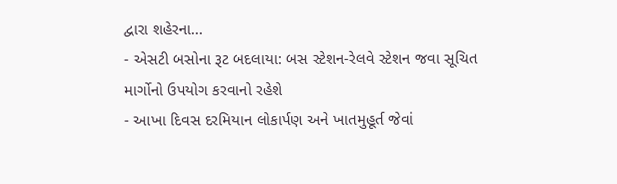દ્વારા શહેરના...
- એસટી બસોના રૂટ બદલાયા: બસ સ્ટેશન-રેલવે સ્ટેશન જવા સૂચિત માર્ગોનો ઉપયોગ કરવાનો રહેશે
- આખા દિવસ દરમિયાન લોકાર્પણ અને ખાતમુહૂર્ત જેવાં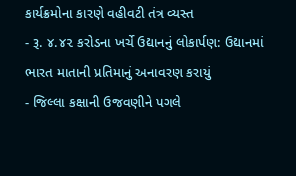કાર્યક્રમોના કારણે વહીવટી તંત્ર વ્યસ્ત
- રૂ. ૪.૪૨ કરોડના ખર્ચે ઉદ્યાનનું લોકાર્પણ: ઉદ્યાનમાં ભારત માતાની પ્રતિમાનું અનાવરણ કરાયું
- જિલ્લા કક્ષાની ઉજવણીને પગલે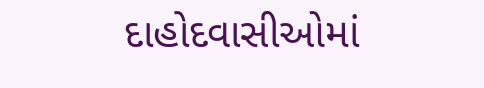દાહોદવાસીઓમાં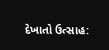દેખાતો ઉત્સાહ: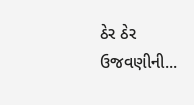ઠેર ઠેર ઉજવણીની...